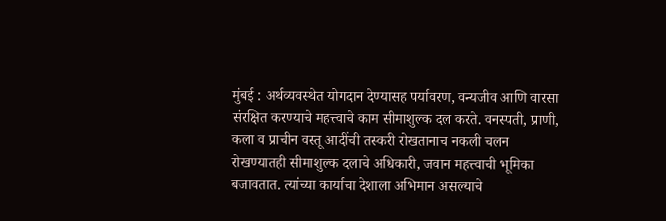मुंबई : अर्थव्यवस्थेत योगदान देण्यासह पर्यावरण, वन्यजीव आणि वारसा संरक्षित करण्याचे महत्त्वाचे काम सीमाशुल्क दल करते. वनस्पती, प्राणी, कला व प्राचीन वस्तू आदींची तस्करी रोखतानाच नकली चलन रोखण्यातही सीमाशुल्क दलाचे अधिकारी, जवान महत्त्वाची भूमिका बजावतात. त्यांच्या कार्याचा देशाला अभिमान असल्याचे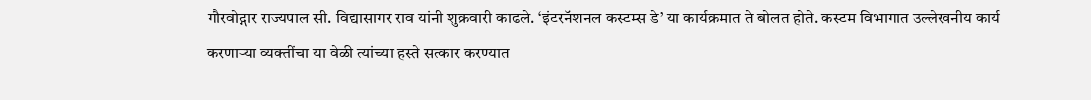गौरवोद्गार राज्यपाल सी. विद्यासागर राव यांनी शुक्रवारी काढले. ‘इंटरनॅशनल कस्टम्स डे’ या कार्यक्रमात ते बोलत होते. कस्टम विभागात उल्लेखनीय कार्य करणाऱ्या व्यक्तींचा या वेळी त्यांच्या हस्ते सत्कार करण्यात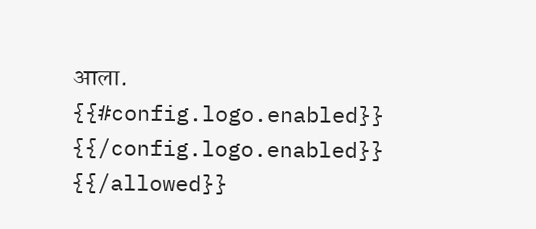आला.
{{#config.logo.enabled}} {{/config.logo.enabled}}
{{/allowed}}